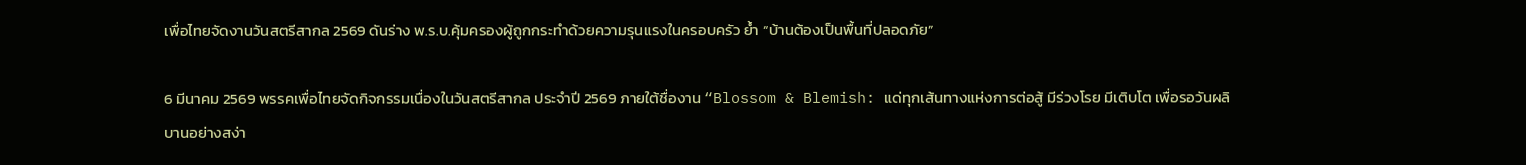เพื่อไทยจัดงานวันสตรีสากล 2569 ดันร่าง พ.ร.บ.คุ้มครองผู้ถูกกระทำด้วยความรุนแรงในครอบครัว ย้ำ “บ้านต้องเป็นพื้นที่ปลอดภัย”

6 มีนาคม 2569 พรรคเพื่อไทยจัดกิจกรรมเนื่องในวันสตรีสากล ประจำปี 2569 ภายใต้ชื่องาน “Blossom & Blemish: แด่ทุกเส้นทางแห่งการต่อสู้ มีร่วงโรย มีเติบโต เพื่อรอวันผลิบานอย่างสง่า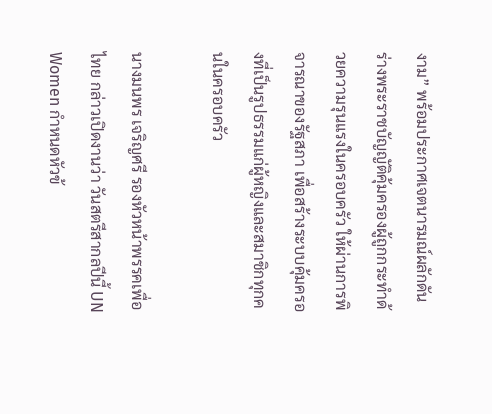งาม” พร้อมประกาศเจตนารมณ์ผลักดัน ร่างพระราชบัญญัติคุ้มครองผู้ถูกกระทำด้วยความรุนแรงในครอบครัว ให้ผ่านการพิจารณาของรัฐสภา เพื่อสร้างระบบคุ้มครองที่เป็นรูปธรรมแก่ผู้หญิงและสมาชิกทุกคนในครอบครัว

นางมนพร เจริญศรี รองหัวหน้าพรรคเพื่อไทย กล่าวเปิดงานว่า วันสตรีสากลปีนี้ UN Women กำหนดหัวข้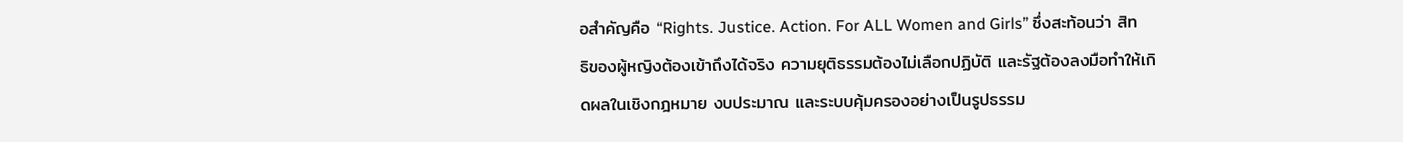อสำคัญคือ “Rights. Justice. Action. For ALL Women and Girls” ซึ่งสะท้อนว่า สิทธิของผู้หญิงต้องเข้าถึงได้จริง ความยุติธรรมต้องไม่เลือกปฏิบัติ และรัฐต้องลงมือทำให้เกิดผลในเชิงกฎหมาย งบประมาณ และระบบคุ้มครองอย่างเป็นรูปธรรม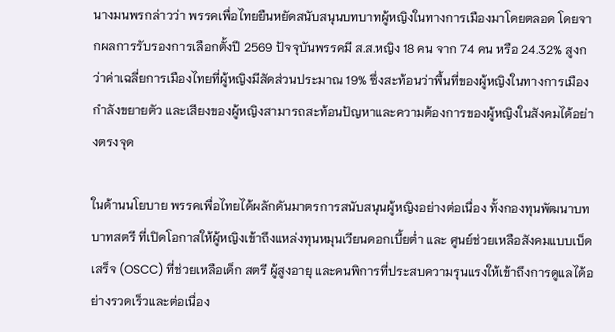นางมนพรกล่าวว่า พรรคเพื่อไทยยืนหยัดสนับสนุนบทบาทผู้หญิงในทางการเมืองมาโดยตลอด โดยจากผลการรับรองการเลือกตั้งปี 2569 ปัจจุบันพรรคมี ส.ส.หญิง 18 คน จาก 74 คน หรือ 24.32% สูงกว่าค่าเฉลี่ยการเมืองไทยที่ผู้หญิงมีสัดส่วนประมาณ 19% ซึ่งสะท้อนว่าพื้นที่ของผู้หญิงในทางการเมืองกำลังขยายตัว และเสียงของผู้หญิงสามารถสะท้อนปัญหาและความต้องการของผู้หญิงในสังคมได้อย่างตรงจุด

ในด้านนโยบาย พรรคเพื่อไทยได้ผลักดันมาตรการสนับสนุนผู้หญิงอย่างต่อเนื่อง ทั้งกองทุนพัฒนาบทบาทสตรี ที่เปิดโอกาสให้ผู้หญิงเข้าถึงแหล่งทุนหมุนเวียนดอกเบี้ยต่ำ และ ศูนย์ช่วยเหลือสังคมแบบเบ็ดเสร็จ (OSCC) ที่ช่วยเหลือเด็ก สตรี ผู้สูงอายุ และคนพิการที่ประสบความรุนแรงให้เข้าถึงการดูแลได้อย่างรวดเร็วและต่อเนื่อง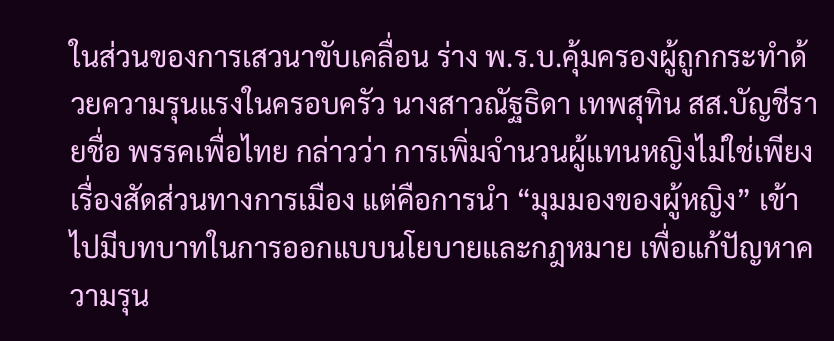ในส่วนของการเสวนาขับเคลื่อน ร่าง พ.ร.บ.คุ้มครองผู้ถูกกระทำด้วยความรุนแรงในครอบครัว นางสาวณัฐธิดา เทพสุทิน สส.บัญชีรายชื่อ พรรคเพื่อไทย กล่าวว่า การเพิ่มจำนวนผู้แทนหญิงไม่ใช่เพียงเรื่องสัดส่วนทางการเมือง แต่คือการนำ “มุมมองของผู้หญิง” เข้าไปมีบทบาทในการออกแบบนโยบายและกฎหมาย เพื่อแก้ปัญหาความรุน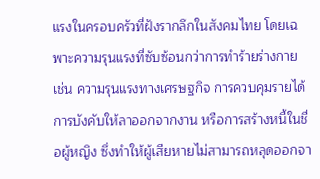แรงในครอบครัวที่ฝังรากลึกในสังคมไทย โดยเฉพาะความรุนแรงที่ซับซ้อนกว่าการทำร้ายร่างกาย เช่น ความรุนแรงทางเศรษฐกิจ การควบคุมรายได้ การบังคับให้ลาออกจากงาน หรือการสร้างหนี้ในชื่อผู้หญิง ซึ่งทำให้ผู้เสียหายไม่สามารถหลุดออกจา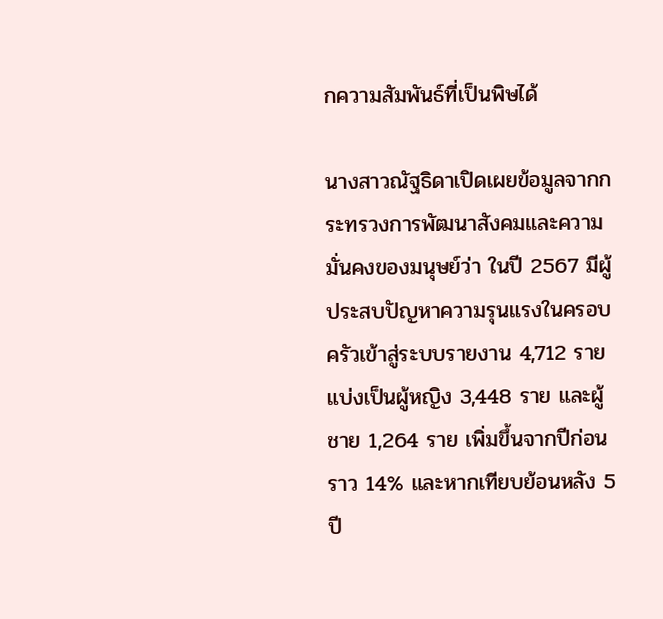กความสัมพันธ์ที่เป็นพิษได้

นางสาวณัฐธิดาเปิดเผยข้อมูลจากกระทรวงการพัฒนาสังคมและความมั่นคงของมนุษย์ว่า ในปี 2567 มีผู้ประสบปัญหาความรุนแรงในครอบครัวเข้าสู่ระบบรายงาน 4,712 ราย แบ่งเป็นผู้หญิง 3,448 ราย และผู้ชาย 1,264 ราย เพิ่มขึ้นจากปีก่อนราว 14% และหากเทียบย้อนหลัง 5 ปี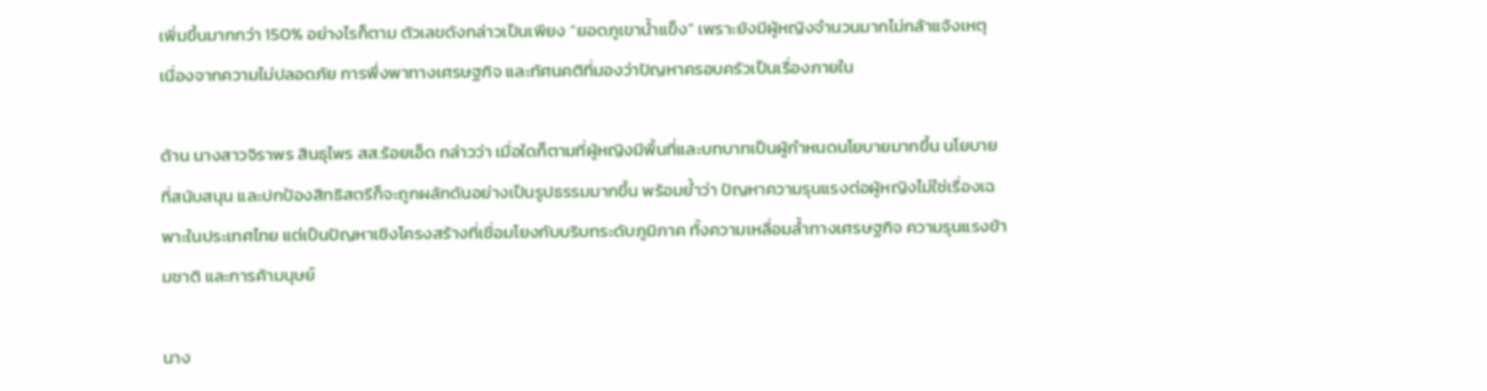เพิ่มขึ้นมากกว่า 150% อย่างไรก็ตาม ตัวเลขดังกล่าวเป็นเพียง “ยอดภูเขาน้ำแข็ง” เพราะยังมีผู้หญิงจำนวนมากไม่กล้าแจ้งเหตุ เนื่องจากความไม่ปลอดภัย การพึ่งพาทางเศรษฐกิจ และทัศนคติที่มองว่าปัญหาครอบครัวเป็นเรื่องภายใน

ด้าน นางสาวจิราพร สินธุไพร สส.ร้อยเอ็ด กล่าวว่า เมื่อใดก็ตามที่ผู้หญิงมีพื้นที่และบทบาทเป็นผู้กำหนดนโยบายมากขึ้น นโยบายที่สนับสนุน และปกป้องสิทธิสตรีก็จะถูกผลักดันอย่างเป็นรูปธรรมมากขึ้น พร้อมย้ำว่า ปัญหาความรุนแรงต่อผู้หญิงไม่ใช่เรื่องเฉพาะในประเทศไทย แต่เป็นปัญหาเชิงโครงสร้างที่เชื่อมโยงกับบริบทระดับภูมิภาค ทั้งความเหลื่อมล้ำทางเศรษฐกิจ ความรุนแรงข้ามชาติ และการค้ามนุษย์

นาง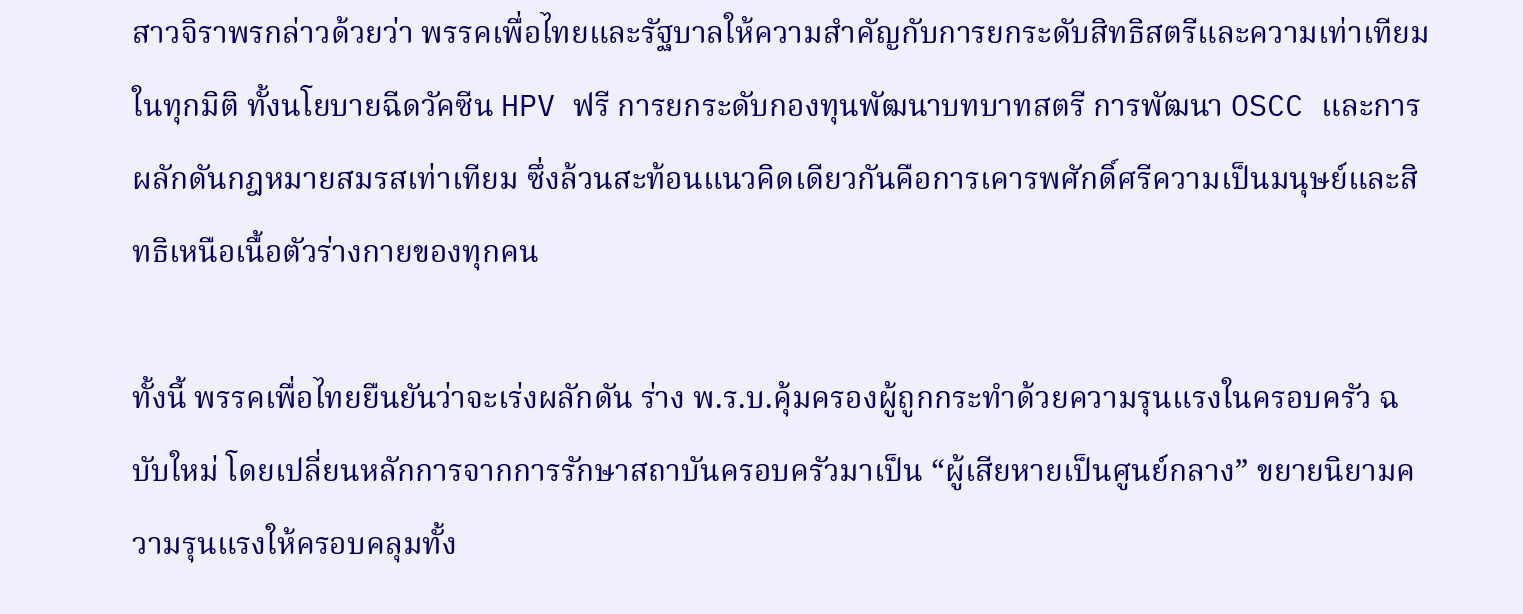สาวจิราพรกล่าวด้วยว่า พรรคเพื่อไทยและรัฐบาลให้ความสำคัญกับการยกระดับสิทธิสตรีและความเท่าเทียมในทุกมิติ ทั้งนโยบายฉีดวัคซีน HPV ฟรี การยกระดับกองทุนพัฒนาบทบาทสตรี การพัฒนา OSCC และการผลักดันกฎหมายสมรสเท่าเทียม ซึ่งล้วนสะท้อนแนวคิดเดียวกันคือการเคารพศักดิ์ศรีความเป็นมนุษย์และสิทธิเหนือเนื้อตัวร่างกายของทุกคน

ทั้งนี้ พรรคเพื่อไทยยืนยันว่าจะเร่งผลักดัน ร่าง พ.ร.บ.คุ้มครองผู้ถูกกระทำด้วยความรุนแรงในครอบครัว ฉบับใหม่ โดยเปลี่ยนหลักการจากการรักษาสถาบันครอบครัวมาเป็น “ผู้เสียหายเป็นศูนย์กลาง” ขยายนิยามความรุนแรงให้ครอบคลุมทั้ง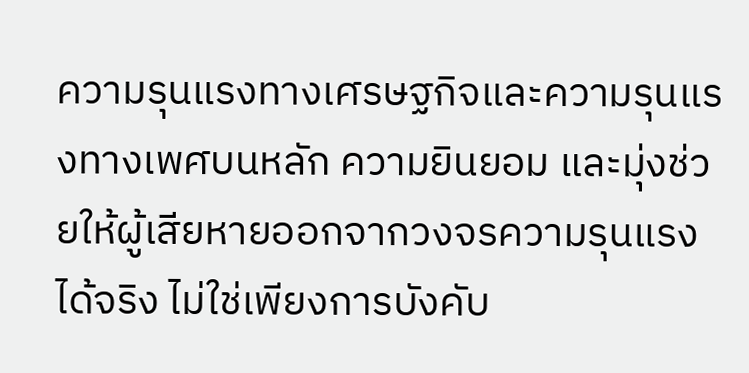ความรุนแรงทางเศรษฐกิจและความรุนแรงทางเพศบนหลัก ความยินยอม และมุ่งช่วยให้ผู้เสียหายออกจากวงจรความรุนแรงได้จริง ไม่ใช่เพียงการบังคับ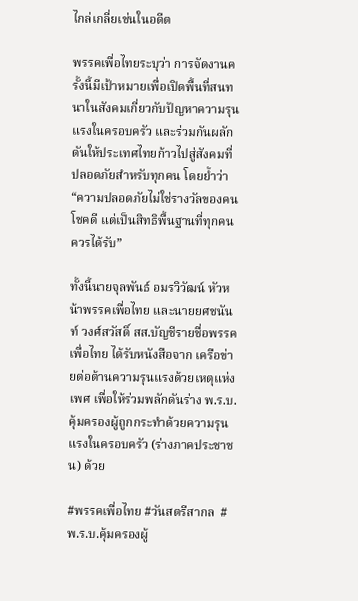ไกล่เกลี่ยเช่นในอดีต

พรรคเพื่อไทยระบุว่า การจัดงานครั้งนี้มีเป้าหมายเพื่อเปิดพื้นที่สนทนาในสังคมเกี่ยวกับปัญหาความรุนแรงในครอบครัว และร่วมกันผลักดันให้ประเทศไทยก้าวไปสู่สังคมที่ปลอดภัยสำหรับทุกคน โดยย้ำว่า “ความปลอดภัยไม่ใช่รางวัลของคนโชคดี แต่เป็นสิทธิพื้นฐานที่ทุกคนควรได้รับ”

ทั้งนี้นายจุลพันธ์ อมรวิวัฒน์ หัวหน้าพรรคเพื่อไทย และนายยศชนันท์ วงศ์สวัสดิ์ สส.บัญชีรายชื่อพรรคเพื่อไทย ได้รับหนังสือจาก เครือข่ายต่อต้านความรุนแรงด้วยเหตุแห่งเพศ เพื่อให้ร่วมพลักดันร่าง พ.ร.บ.คุ้มครองผู้ถูกกระทำด้วยความรุนแรงในครอบครัว (ร่างภาคประชาชน) ด้วย

#พรรคเพื่อไทย #วันสตรีสากล  #พ.ร.บ.คุ้มครองผู้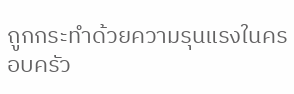ถูกกระทำด้วยความรุนแรงในครอบครัว